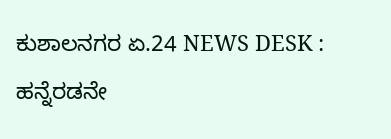ಕುಶಾಲನಗರ ಏ.24 NEWS DESK : ಹನ್ನೆರಡನೇ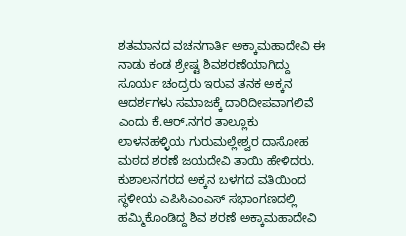ಶತಮಾನದ ವಚನಗಾರ್ತಿ ಅಕ್ಕಾಮಹಾದೇವಿ ಈ ನಾಡು ಕಂಡ ಶ್ರೇಷ್ಟ ಶಿವಶರಣೆಯಾಗಿದ್ದು ಸೂರ್ಯ ಚಂದ್ರರು ಇರುವ ತನಕ ಅಕ್ಕನ ಆದರ್ಶಗಳು ಸಮಾಜಕ್ಕೆ ದಾರಿದೀಪವಾಗಲಿವೆ ಎಂದು ಕೆ.ಆರ್.ನಗರ ತಾಲ್ಲೂಕು ಲಾಳನಹಳ್ಳಿಯ ಗುರುಮಲ್ಲೇಶ್ವರ ದಾಸೋಹ ಮಠದ ಶರಣೆ ಜಯದೇವಿ ತಾಯಿ ಹೇಳಿದರು. ಕುಶಾಲನಗರದ ಅಕ್ಕನ ಬಳಗದ ವತಿಯಿಂದ ಸ್ಥಳೀಯ ಎಪಿಸಿಎಂಎಸ್ ಸಭಾಂಗಣದಲ್ಲಿ ಹಮ್ಮಿಕೊಂಡಿದ್ದ ಶಿವ ಶರಣೆ ಅಕ್ಕಾಮಹಾದೇವಿ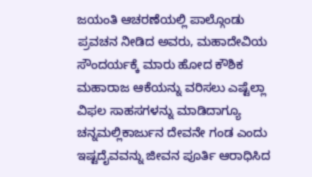ಜಯಂತಿ ಆಚರಣೆಯಲ್ಲಿ ಪಾಲ್ಗೊಂಡು ಪ್ರವಚನ ನೀಡಿದ ಅವರು, ಮಹಾದೇವಿಯ ಸೌಂದರ್ಯಕ್ಕೆ ಮಾರು ಹೋದ ಕೌಶಿಕ ಮಹಾರಾಜ ಆಕೆಯನ್ನು ವರಿಸಲು ಎಷ್ಟೆಲ್ಲಾ ವಿಫಲ ಸಾಹಸಗಳನ್ನು ಮಾಡಿದಾಗ್ಯೂ ಚನ್ನಮಲ್ಲಿಕಾರ್ಜುನ ದೇವನೇ ಗಂಡ ಎಂದು ಇಷ್ಟದೈವವನ್ನು ಜೀವನ ಪೂರ್ತಿ ಆರಾಧಿಸಿದ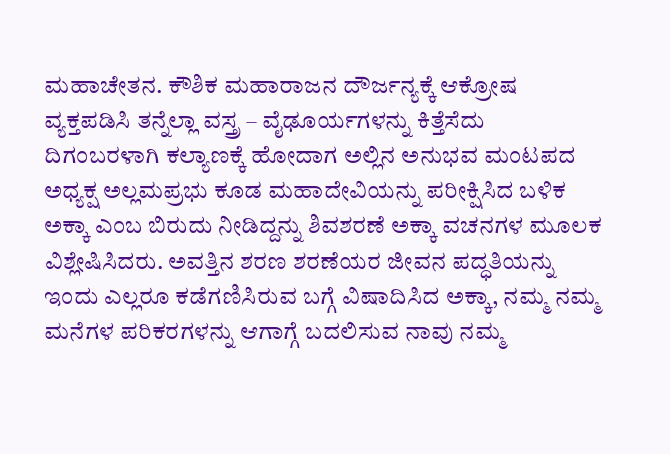ಮಹಾಚೇತನ. ಕೌಶಿಕ ಮಹಾರಾಜನ ದೌರ್ಜನ್ಯಕ್ಕೆ ಆಕ್ರೋಷ ವ್ಯಕ್ತಪಡಿಸಿ ತನ್ನೆಲ್ಲಾ ವಸ್ತ್ರ – ವೈಢೂರ್ಯಗಳನ್ನು ಕಿತ್ತೆಸೆದು ದಿಗಂಬರಳಾಗಿ ಕಲ್ಯಾಣಕ್ಕೆ ಹೋದಾಗ ಅಲ್ಲಿನ ಅನುಭವ ಮಂಟಪದ ಅಧ್ಯಕ್ಷ ಅಲ್ಲಮಪ್ರಭು ಕೂಡ ಮಹಾದೇವಿಯನ್ನು ಪರೀಕ್ಷಿಸಿದ ಬಳಿಕ ಅಕ್ಕಾ ಎಂಬ ಬಿರುದು ನೀಡಿದ್ದನ್ನು ಶಿವಶರಣೆ ಅಕ್ಕಾ ವಚನಗಳ ಮೂಲಕ ವಿಶ್ಲೇಷಿಸಿದರು. ಅವತ್ತಿನ ಶರಣ ಶರಣೆಯರ ಜೀವನ ಪದ್ಧತಿಯನ್ನು ಇಂದು ಎಲ್ಲರೂ ಕಡೆಗಣಿಸಿರುವ ಬಗ್ಗೆ ವಿಷಾದಿಸಿದ ಅಕ್ಕಾ, ನಮ್ಮ ನಮ್ಮ ಮನೆಗಳ ಪರಿಕರಗಳನ್ನು ಆಗಾಗ್ಗೆ ಬದಲಿಸುವ ನಾವು ನಮ್ಮ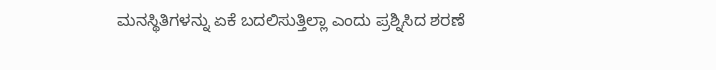ಮನಸ್ಥಿತಿಗಳನ್ನು ಏಕೆ ಬದಲಿಸುತ್ತಿಲ್ಲಾ ಎಂದು ಪ್ರಶ್ನಿಸಿದ ಶರಣೆ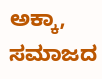ಅಕ್ಕಾ, ಸಮಾಜದ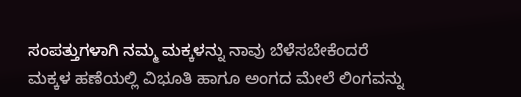ಸಂಪತ್ತುಗಳಾಗಿ ನಮ್ಮ ಮಕ್ಕಳನ್ನು ನಾವು ಬೆಳೆಸಬೇಕೆಂದರೆ ಮಕ್ಕಳ ಹಣೆಯಲ್ಲಿ ವಿಭೂತಿ ಹಾಗೂ ಅಂಗದ ಮೇಲೆ ಲಿಂಗವನ್ನು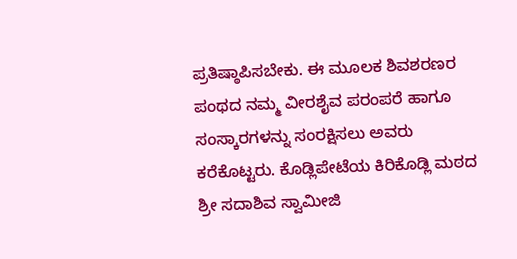ಪ್ರತಿಷ್ಠಾಪಿಸಬೇಕು. ಈ ಮೂಲಕ ಶಿವಶರಣರ ಪಂಥದ ನಮ್ಮ ವೀರಶೈವ ಪರಂಪರೆ ಹಾಗೂ ಸಂಸ್ಕಾರಗಳನ್ನು ಸಂರಕ್ಷಿಸಲು ಅವರು ಕರೆಕೊಟ್ಟರು. ಕೊಡ್ಲಿಪೇಟೆಯ ಕಿರಿಕೊಡ್ಲಿ ಮಠದ ಶ್ರೀ ಸದಾಶಿವ ಸ್ವಾಮೀಜಿ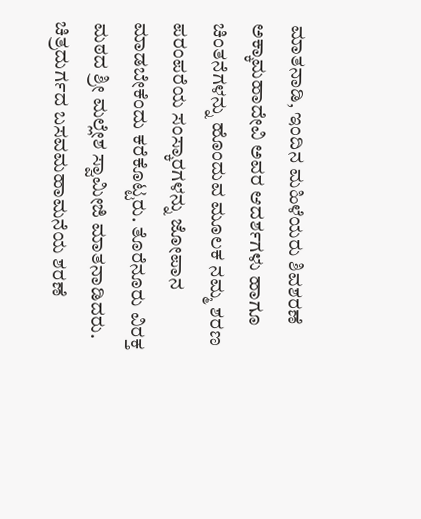ಮಾತನಾಡಿ, ಇಂದಿನ ಮಹಿಳೆಯರು ಶಿವಶರಣೆ ಅಕ್ಕಾಮಹಾದೇವಿ ಅವರ ಆದರ್ಶಗಳು ಹಾಗೂ ಚಿಂತನೆಗಳನ್ನು ಹೊಂದುವ ಮೂಲಕ ನಮ್ಮ ಶರಣ ಪರಂಪರೆಯ ಸಂಸ್ಕಾರಗಳನ್ನು ಜೋಪಾನ ಮಾಡಬೇಕೆಂದು ಕರೆಕೊಟ್ಟರು. ತೊರೆನೂರು ವಿರಕ್ತ ಮಠದ ಶ್ರೀ ಮಲ್ಲೇಶ ಸ್ವಾಮೀಜಿ ಮಾತನಾಡಿದರು. ಚಿತ್ರದುರ್ಗದ ಬಸವಮಹಾಮನೆಯ ಶರಣೆ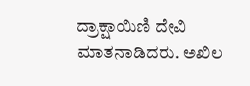ದ್ರಾಕ್ಷಾಯಿಣಿ ದೇವಿ ಮಾತನಾಡಿದರು. ಅಖಿಲ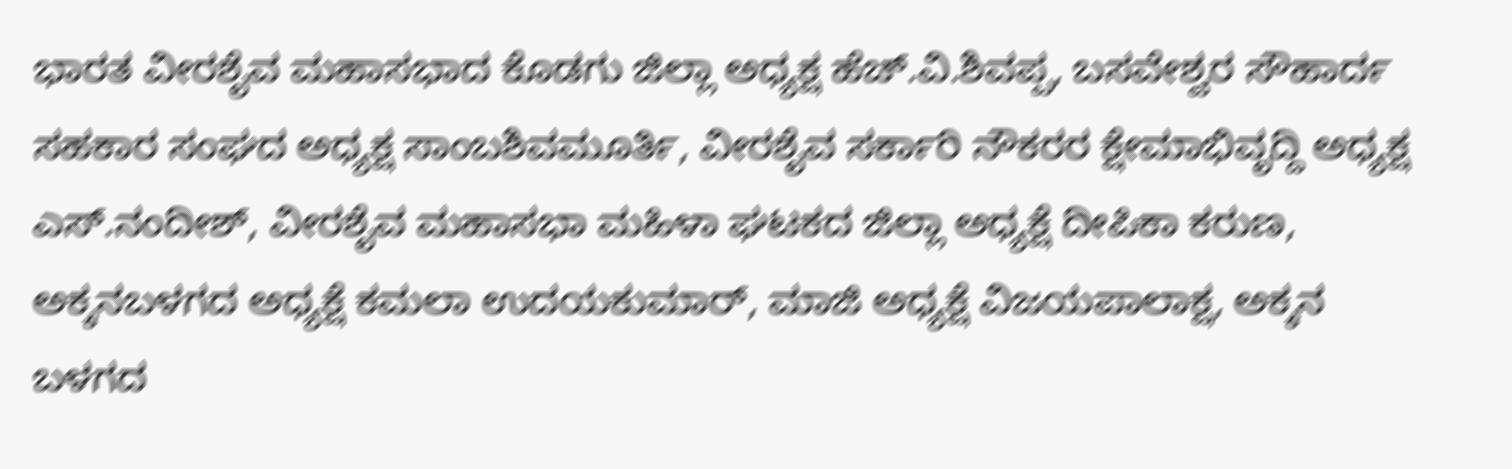ಭಾರತ ವೀರಶೈವ ಮಹಾಸಭಾದ ಕೊಡಗು ಜಿಲ್ಲಾ ಅಧ್ಯಕ್ಷ ಹೆಚ್.ವಿ.ಶಿವಪ್ಪ, ಬಸವೇಶ್ವರ ಸೌಹಾರ್ದ ಸಹಕಾರ ಸಂಘದ ಅಧ್ಯಕ್ಷ ಸಾಂಬಶಿವಮೂರ್ತಿ, ವೀರಶೈವ ಸರ್ಕಾರಿ ನೌಕರರ ಕ್ಷೇಮಾಭಿವೃದ್ದಿ ಅಧ್ಯಕ್ಷ ಎಸ್.ನಂದೀಶ್, ವೀರಶೈವ ಮಹಾಸಭಾ ಮಹಿಳಾ ಘಟಕದ ಜಿಲ್ಲಾ ಅಧ್ಯಕ್ಷೆ ದೀಪಿಕಾ ಕರುಣ, ಅಕ್ಕನಬಳಗದ ಅಧ್ಯಕ್ಷೆ ಕಮಲಾ ಉದಯಕುಮಾರ್, ಮಾಜಿ ಅಧ್ಯಕ್ಷೆ ವಿಜಯಪಾಲಾಕ್ಷ, ಅಕ್ಕನ ಬಳಗದ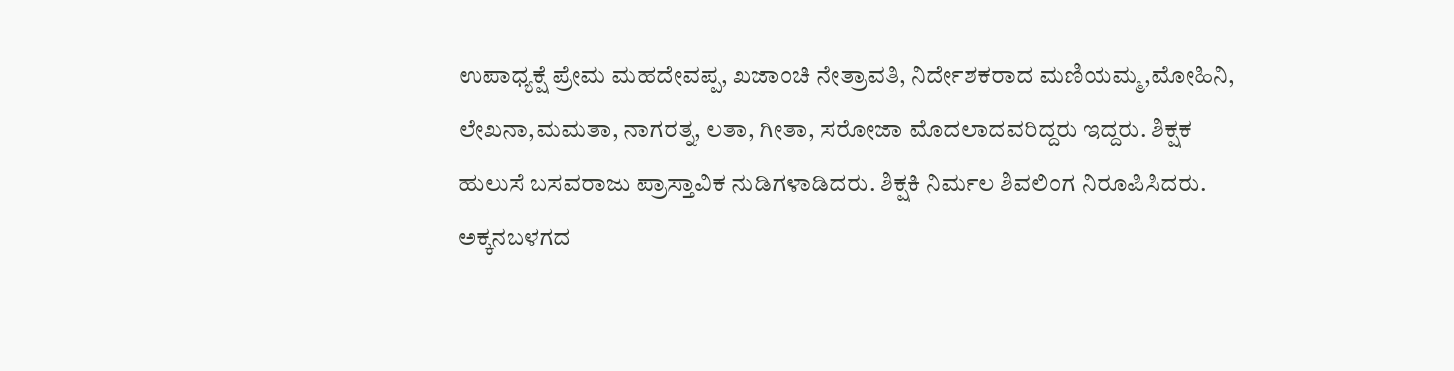ಉಪಾಧ್ಯಕ್ಷೆ ಪ್ರೇಮ ಮಹದೇವಪ್ಪ, ಖಜಾಂಚಿ ನೇತ್ರಾವತಿ, ನಿರ್ದೇಶಕರಾದ ಮಣಿಯಮ್ಮ,ಮೋಹಿನಿ, ಲೇಖನಾ,ಮಮತಾ, ನಾಗರತ್ನ, ಲತಾ, ಗೀತಾ, ಸರೋಜಾ ಮೊದಲಾದವರಿದ್ದರು ಇದ್ದರು. ಶಿಕ್ಷಕ ಹುಲುಸೆ ಬಸವರಾಜು ಪ್ರಾಸ್ತಾವಿಕ ನುಡಿಗಳಾಡಿದರು. ಶಿಕ್ಷಕಿ ನಿರ್ಮಲ ಶಿವಲಿಂಗ ನಿರೂಪಿಸಿದರು.
ಅಕ್ಕನಬಳಗದ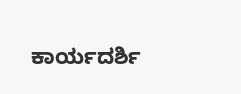ಕಾರ್ಯದರ್ಶಿ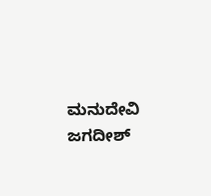ಮನುದೇವಿ ಜಗದೀಶ್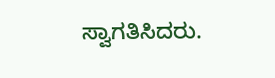ಸ್ವಾಗತಿಸಿದರು.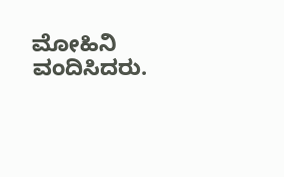ಮೋಹಿನಿ ವಂದಿಸಿದರು.